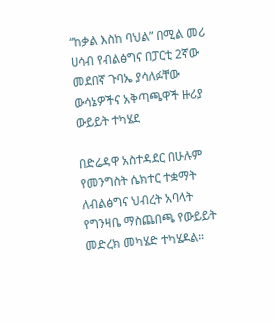“ከቃል እስከ ባህል” በሚል መሪ ሀሳብ የብልፅግና በፓርቲ 2ኛው መደበኛ ጉባኤ ያሳለፉቸው ውሳኔዎችና አቅጣጫዋች ዙሪያ ውይይት ተካሄደ

በድሬዳዋ አስተዳደር በሁሉም የመንግስት ሴክተር ተቋማት ለብልፅግና ህብረት አባላት የግንዛቤ ማስጨበጫ የውይይት መድረክ መካሄድ ተካሄዶል።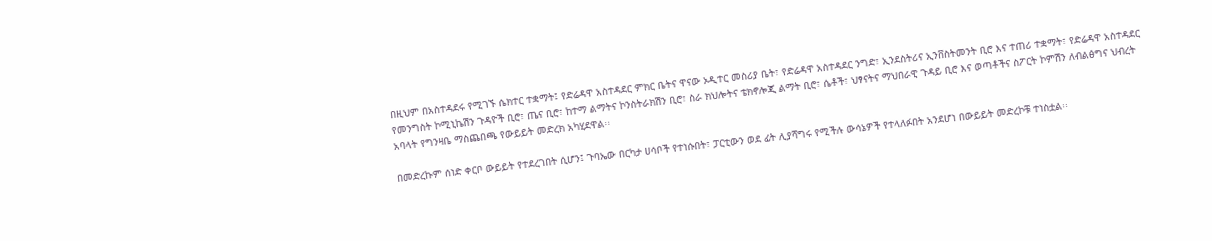በዚህም በአስተዳደሩ የሚገኙ ሴክተር ተቋማት፤ የድሬዳዋ አስተዳደር ምክር ቤትና ዋናው ኦዲተር መስሪያ ቤት፣ የድሬዳዋ አስተዳደር ንግድ፣ ኢንደስትሪና ኢንቨስትመንት ቢሮ እና ተጠሪ ተቋማት፣ የድሬዳዋ አስተዳደር የመንግስት ኮሚኒኬሽን ጉዳዮች ቢሮ፣ ጤና ቢሮ፣ ከተማ ልማትና ኮንስትራክሽን ቢሮ፣ ስራ ክህሎትና ቴክኖሎጂ ልማት ቢሮ፣ ሴቶች፣ ህፃናትና ማህበራዊ ጉዳይ ቢሮ እና ወጣቶችና ስፖርት ኮምሽን ለብልፅግና ህብረት አባላት የግንዛቤ ማስጨበጫ የውይይት መድረክ አካሂደዋል፡፡

በመድረኩም ሰነድ ቀርቦ ውይይት የተደረገበት ሲሆን፤ ጉባኤው በርካታ ሀሳቦች የተነሱበት፣ ፓርቲውን ወደ ፊት ሊያሻግሩ የሚችሉ ውሳኔዎች የተላለፉበት አንደሆነ በውይይት መድረኮቹ ተነስቷል፡፡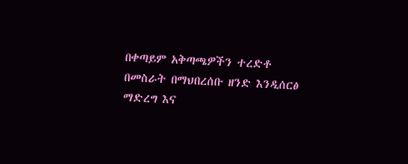በቀጣይም አቅጣጫዎችን ተረድቶ በመስራት በማህበረሰቡ ዘንድ እንዲሰርፅ ማድረግ እና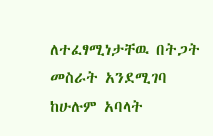ለተፈፃሚነታቸዉ በትጋት መስራት አንደሚገባ ከሁሉም አባላት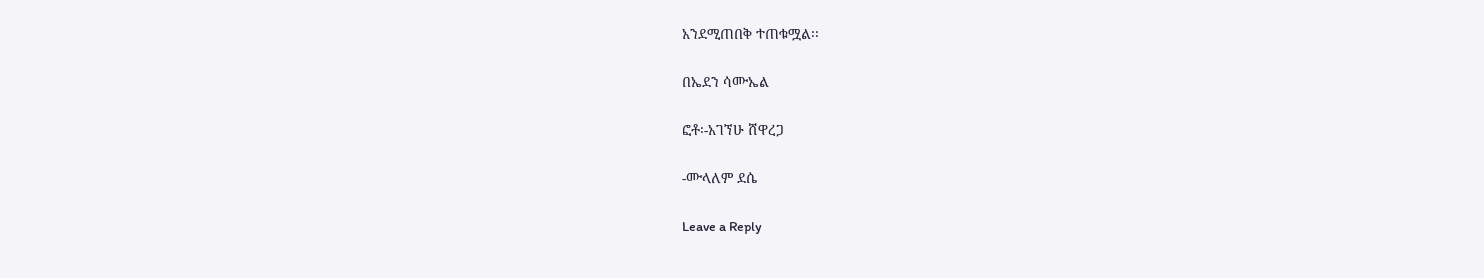አንደሚጠበቅ ተጠቁሟል፡፡

በኤደን ሳሙኤል

ፎቶ፡-አገኘሁ ሸዋረጋ

-ሙላለም ደሴ

Leave a Reply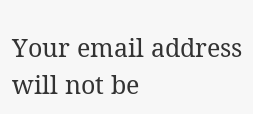Your email address will not be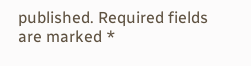published. Required fields are marked *